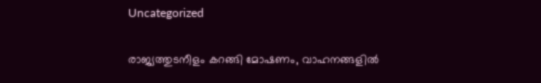Uncategorized

രാജ്യത്തുടനീളം കറങ്ങി മോഷണം, വാഹനങ്ങളിൽ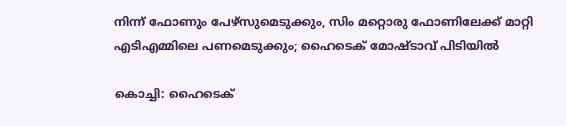നിന്ന് ഫോണും പേഴ്‌സുമെടുക്കും, സിം മറ്റൊരു ഫോണിലേക്ക് മാറ്റി എടിഎമ്മിലെ പണമെടുക്കും; ഹൈടെക് മോഷ്ടാവ് പിടിയിൽ

കൊച്ചി: ഹൈടെക്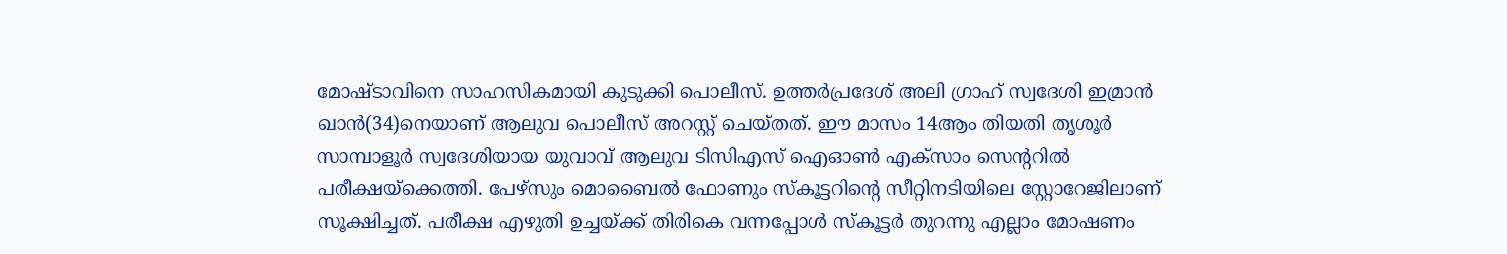മോഷ്ടാവിനെ സാഹസികമായി കുടുക്കി പൊലീസ്. ഉത്തർപ്രദേശ് അലി ഗ്രാഹ് സ്വദേശി ഇമ്രാൻ ഖാൻ(34)നെയാണ് ആലുവ പൊലീസ് അറസ്റ്റ് ചെയ്തത്. ഈ മാസം 14ആം തിയതി തൃശൂർ സാമ്പാളൂർ സ്വദേശിയായ യുവാവ് ആലുവ ടിസിഎസ് ഐഓൺ എക്സാം സെന്ററിൽ പരീക്ഷയ്ക്കെത്തി. പേഴ്സും മൊബൈൽ ഫോണും സ്കൂട്ടറിന്റെ സീറ്റിനടിയിലെ സ്റ്റോറേജിലാണ് സൂക്ഷിച്ചത്. പരീക്ഷ എഴുതി ഉച്ചയ്ക്ക് തിരികെ വന്നപ്പോൾ സ്കൂട്ടർ തുറന്നു എല്ലാം മോഷണം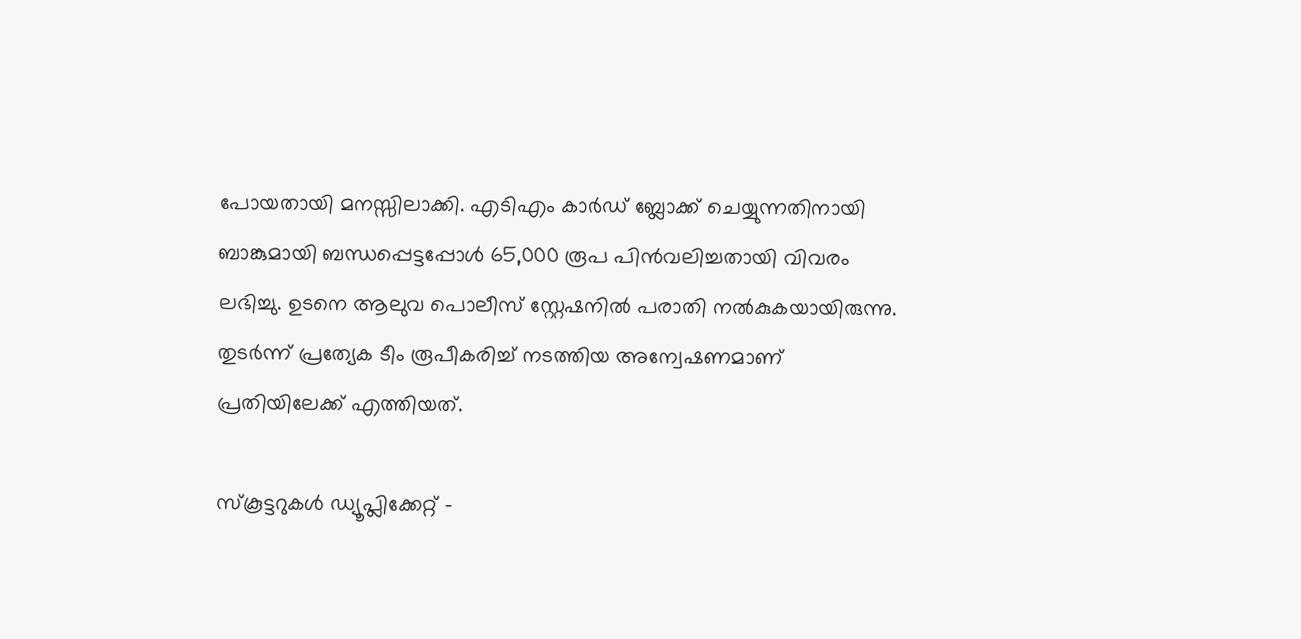പോയതായി മനസ്സിലാക്കി. എടിഎം കാർഡ് ബ്ലോക്ക് ചെയ്യുന്നതിനായി ബാങ്കുമായി ബന്ധപ്പെട്ടപ്പോൾ 65,000 രൂപ പിൻവലിച്ചതായി വിവരം ലഭിച്ചു. ഉടനെ ആലുവ പൊലീസ് സ്റ്റേഷനിൽ പരാതി നൽകുകയായിരുന്നു. തുടർന്ന് പ്രത്യേക ടീം രൂപീകരിച്ച് നടത്തിയ അന്വേഷണമാണ് പ്രതിയിലേക്ക് എത്തിയത്.

സ്കൂട്ടറുകൾ ഡ്യൂപ്ലിക്കേറ്റ് –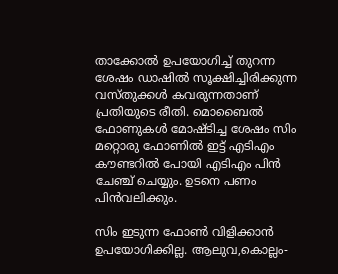താക്കോൽ ഉപയോഗിച്ച് തുറന്ന ശേഷം ഡാഷിൽ സൂക്ഷിച്ചിരിക്കുന്ന വസ്തുക്കൾ കവരുന്നതാണ് പ്രതിയുടെ രീതി. മൊബൈൽ ഫോണുകൾ മോഷ്ടിച്ച ശേഷം സിം മറ്റൊരു ഫോണിൽ ഇട്ട് എടിഎം കൗണ്ടറിൽ പോയി എടിഎം പിൻ ചേഞ്ച് ചെയ്യും. ഉടനെ പണം പിൻവലിക്കും.

സിം ഇടുന്ന ഫോൺ വിളിക്കാൻ ഉപയോഗിക്കില്ല. ആലുവ,കൊല്ലം-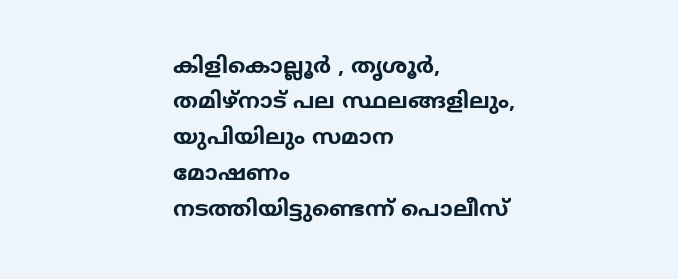കിളികൊല്ലൂർ , തൃശൂർ, തമിഴ്നാട് പല സ്ഥലങ്ങളിലും, യുപിയിലും സമാന മോഷണം നടത്തിയിട്ടുണ്ടെന്ന് പൊലീസ്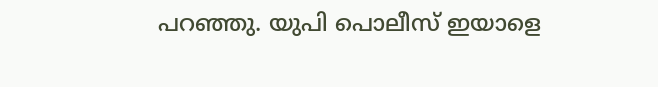പറഞ്ഞു. യുപി പൊലീസ് ഇയാളെ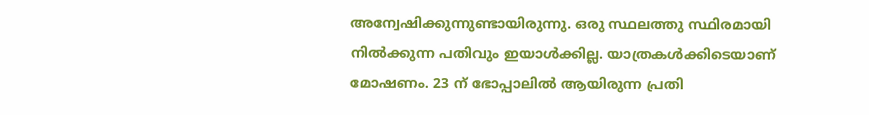അന്വേഷിക്കുന്നുണ്ടായിരുന്നു. ഒരു സ്ഥലത്തു സ്ഥിരമായി നിൽക്കുന്ന പതിവും ഇയാൾക്കില്ല. യാത്രകൾക്കിടെയാണ് മോഷണം. 23 ന് ഭോപ്പാലിൽ ആയിരുന്ന പ്രതി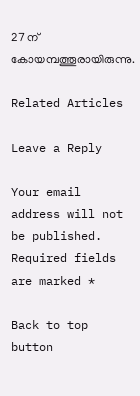27 ന് കോയമ്പത്തൂരായിരുന്നു.

Related Articles

Leave a Reply

Your email address will not be published. Required fields are marked *

Back to top button